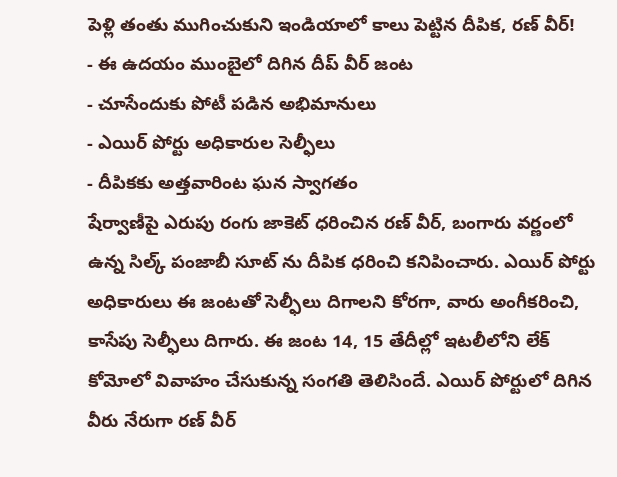పెళ్లి తంతు ముగించుకుని ఇండియాలో కాలు పెట్టిన దీపిక, రణ్ వీర్!
- ఈ ఉదయం ముంబైలో దిగిన దీప్ వీర్ జంట
- చూసేందుకు పోటీ పడిన అభిమానులు
- ఎయిర్ పోర్టు అధికారుల సెల్ఫీలు
- దీపికకు అత్తవారింట ఘన స్వాగతం
షేర్వాణీపై ఎరుపు రంగు జాకెట్ ధరించిన రణ్ వీర్, బంగారు వర్ణంలో ఉన్న సిల్క్ పంజాబీ సూట్ ను దీపిక ధరించి కనిపించారు. ఎయిర్ పోర్టు అధికారులు ఈ జంటతో సెల్ఫీలు దిగాలని కోరగా, వారు అంగీకరించి, కాసేపు సెల్ఫీలు దిగారు. ఈ జంట 14, 15 తేదీల్లో ఇటలీలోని లేక్ కోమోలో వివాహం చేసుకున్న సంగతి తెలిసిందే. ఎయిర్ పోర్టులో దిగిన వీరు నేరుగా రణ్ వీర్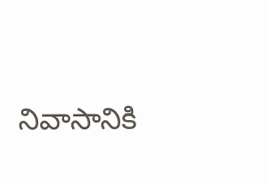నివాసానికి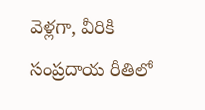వెళ్లగా, వీరికి సంప్రదాయ రీతిలో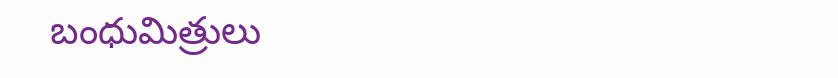బంధుమిత్రులు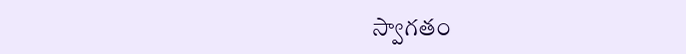స్వాగతం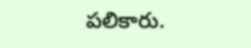పలికారు.